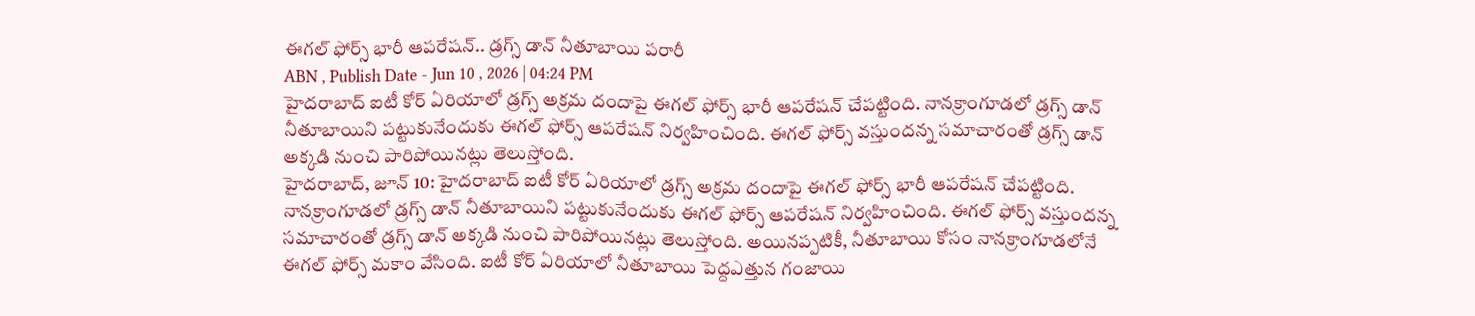ఈగల్ ఫోర్స్ భారీ ఆపరేషన్.. డ్రగ్స్ డాన్ నీతూబాయి పరారీ
ABN , Publish Date - Jun 10 , 2026 | 04:24 PM
హైదరాబాద్ ఐటీ కోర్ ఏరియాలో డ్రగ్స్ అక్రమ దందాపై ఈగల్ ఫోర్స్ భారీ ఆపరేషన్ చేపట్టింది. నానక్రాంగూడలో డ్రగ్స్ డాన్ నీతూబాయిని పట్టుకునేందుకు ఈగల్ ఫోర్స్ ఆపరేషన్ నిర్వహించింది. ఈగల్ ఫోర్స్ వస్తుందన్న సమాచారంతో డ్రగ్స్ డాన్ అక్కడి నుంచి పారిపోయినట్లు తెలుస్తోంది.
హైదరాబాద్, జూన్ 10: హైదరాబాద్ ఐటీ కోర్ ఏరియాలో డ్రగ్స్ అక్రమ దందాపై ఈగల్ ఫోర్స్ భారీ ఆపరేషన్ చేపట్టింది. నానక్రాంగూడలో డ్రగ్స్ డాన్ నీతూబాయిని పట్టుకునేందుకు ఈగల్ ఫోర్స్ ఆపరేషన్ నిర్వహించింది. ఈగల్ ఫోర్స్ వస్తుందన్న సమాచారంతో డ్రగ్స్ డాన్ అక్కడి నుంచి పారిపోయినట్లు తెలుస్తోంది. అయినప్పటికీ, నీతూబాయి కోసం నానక్రాంగూడలోనే ఈగల్ ఫోర్స్ మకాం వేసింది. ఐటీ కోర్ ఏరియాలో నీతూబాయి పెద్దఎత్తున గంజాయి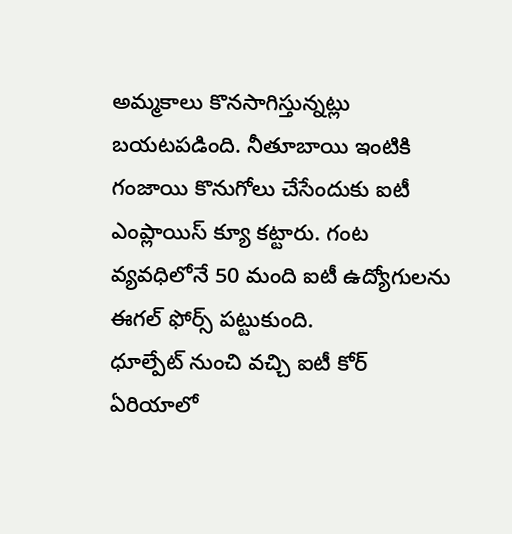అమ్మకాలు కొనసాగిస్తున్నట్లు బయటపడింది. నీతూబాయి ఇంటికి గంజాయి కొనుగోలు చేసేందుకు ఐటీ ఎంప్లాయిస్ క్యూ కట్టారు. గంట వ్యవధిలోనే 50 మంది ఐటీ ఉద్యోగులను ఈగల్ ఫోర్స్ పట్టుకుంది.
ధూల్పేట్ నుంచి వచ్చి ఐటీ కోర్ ఏరియాలో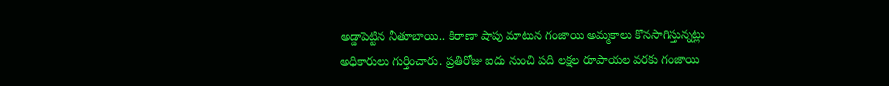అడ్డాపెట్టిన నీతూబాయి.. కిరాణా షాపు మాటున గంజాయి అమ్మకాలు కొనసాగిస్తున్నట్లు అధికారులు గుర్తించారు. ప్రతిరోజు ఐదు నుంచి పది లక్షల రూపాయల వరకు గంజాయి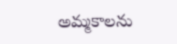అమ్మకాలను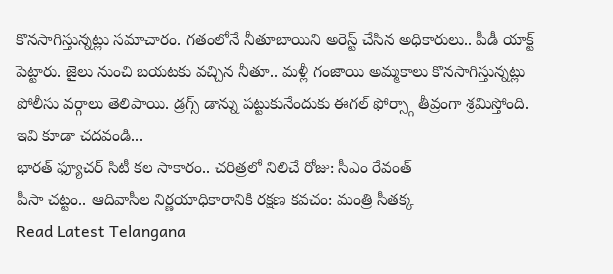కొనసాగిస్తున్నట్లు సమాచారం. గతంలోనే నీతూబాయిని అరెస్ట్ చేసిన అధికారులు.. పీడీ యాక్ట్ పెట్టారు. జైలు నుంచి బయటకు వచ్చిన నీతూ.. మళ్లీ గంజాయి అమ్మకాలు కొనసాగిస్తున్నట్లు పోలీసు వర్గాలు తెలిపాయి. డ్రగ్స్ డాన్ను పట్టుకునేందుకు ఈగల్ ఫోర్స్గా తీవ్రంగా శ్రమిస్తోంది.
ఇవి కూడా చదవండి...
భారత్ ఫ్యూచర్ సిటీ కల సాకారం.. చరిత్రలో నిలిచే రోజు: సీఎం రేవంత్
పీసా చట్టం.. ఆదివాసీల నిర్ణయాధికారానికి రక్షణ కవచం: మంత్రి సీతక్క
Read Latest Telangana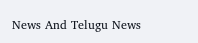News And Telugu News